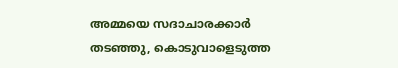അമ്മയെ സദാചാരക്കാർ ത‌ടഞ്ഞു, കൊടുവാളെ‌ടുത്ത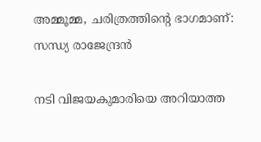അമ്മൂമ്മ, ചരിത്രത്തിന്റെ ഭാഗമാണ്: സന്ധ്യ രാജേന്ദ്രൻ

നടി വിജയകുമാരിയെ അറിയാത്ത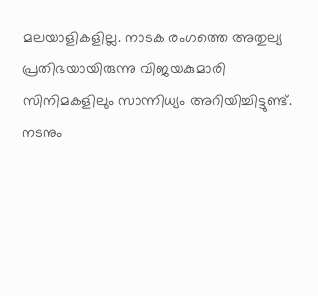മലയാളികളില്ല. നാടക രംഗത്തെ അതുല്യ പ്രതിഭയായിരുന്നു വിജയകുമാരി സിനിമകളിലും സാന്നിധ്യം അറിയിച്ചിട്ടുണ്ട്. നടനും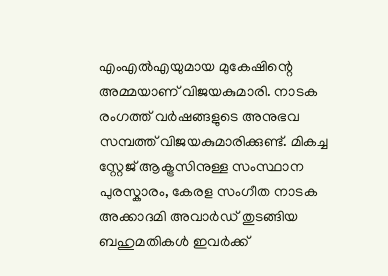എംഎൽഎയുമായ മുകേഷിന്റെ അമ്മയാണ് വിജയകുമാരി. നാടക രംഗത്ത് വർഷങ്ങളുടെ അനുഭവ സമ്പത്ത് വിജയകുമാരിക്കുണ്ട്. മികച്ച സ്റ്റേജ് ആക്ട്രസിനുള്ള സംസ്ഥാന പുരസ്കാരം, കേരള സംഗീത നാടക അക്കാദമി അവാർഡ് തുടങ്ങിയ ബഹുമതികൾ ഇവർക്ക്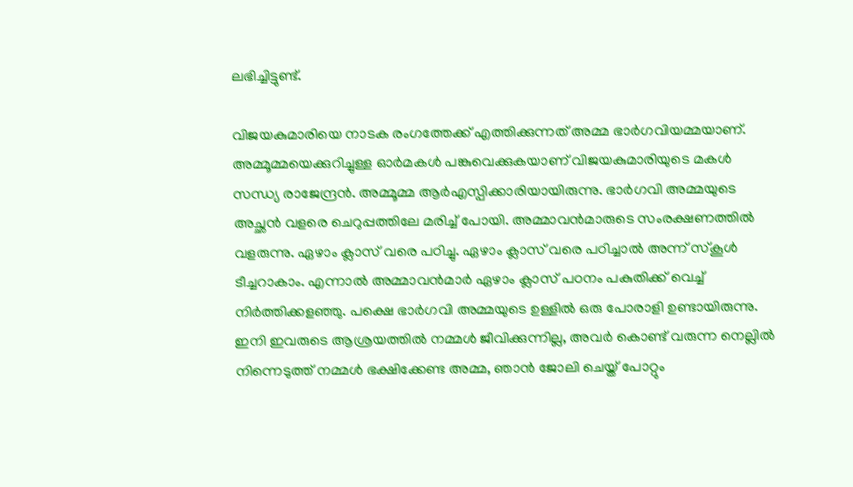ലഭിച്ചിട്ടുണ്ട്.

വിജയകുമാരിയെ നാടക രംഗത്തേക്ക് എത്തിക്കുന്നത് അമ്മ ഭാർഗവിയമ്മയാണ്. അമ്മൂമ്മയെക്കുറിച്ചുള്ള ഓർമകൾ പങ്കുവെക്കുകയാണ് വിജയകുമാരിയുടെ മകൾ സന്ധ്യ രാജേന്ദ്രൻ. അമ്മൂമ്മ ആർഎസ്പിക്കാരിയായിരുന്നു. ഭാർഗവി അമ്മയുടെ അച്ഛൻ വളരെ ചെറുപ്പത്തിലേ മരിച്ച് പോയി. അമ്മാവൻമാരുടെ സംരക്ഷണത്തിൽ വളരുന്നു. ഏഴാം ക്ലാസ് വരെ പഠിച്ചു. ഏഴാം ക്ലാസ് വരെ പഠിച്ചാൽ അന്ന് സ്കൂൾ ടീച്ചറാകാം. എന്നാൽ അമ്മാവൻമാർ ഏഴാം ക്ലാസ് പഠനം പകുതിക്ക് വെച്ച് നിർത്തിക്കളഞ്ഞു. പക്ഷെ ഭാർഗവി അമ്മയുടെ ഉള്ളിൽ ഒരു പോരാളി ഉണ്ടായിരുന്നു. ഇനി ഇവരുടെ ആശ്രയത്തിൽ നമ്മൾ ജീവിക്കുന്നില്ല, അവർ കൊണ്ട് വരുന്ന നെല്ലിൽ നിന്നെ‌ടുത്ത് നമ്മൾ ഭക്ഷിക്കേണ്ട അമ്മ, ഞാൻ ജോലി ചെയ്ത് പോറ്റും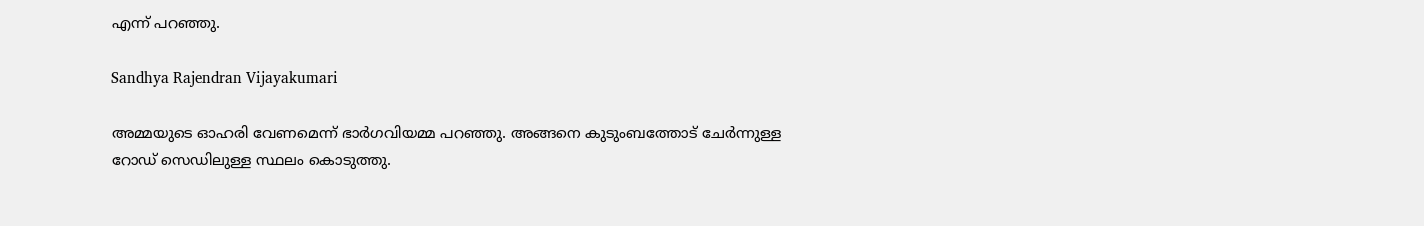എന്ന് പറഞ്ഞു.

Sandhya Rajendran Vijayakumari

അമ്മയുടെ ഓഹരി വേണമെന്ന് ഭാർഗവിയമ്മ പറഞ്ഞു. അങ്ങനെ കുടുംബത്തോട് ചേർന്നുള്ള റോഡ് സെഡിലുള്ള സ്ഥലം കൊടുത്തു.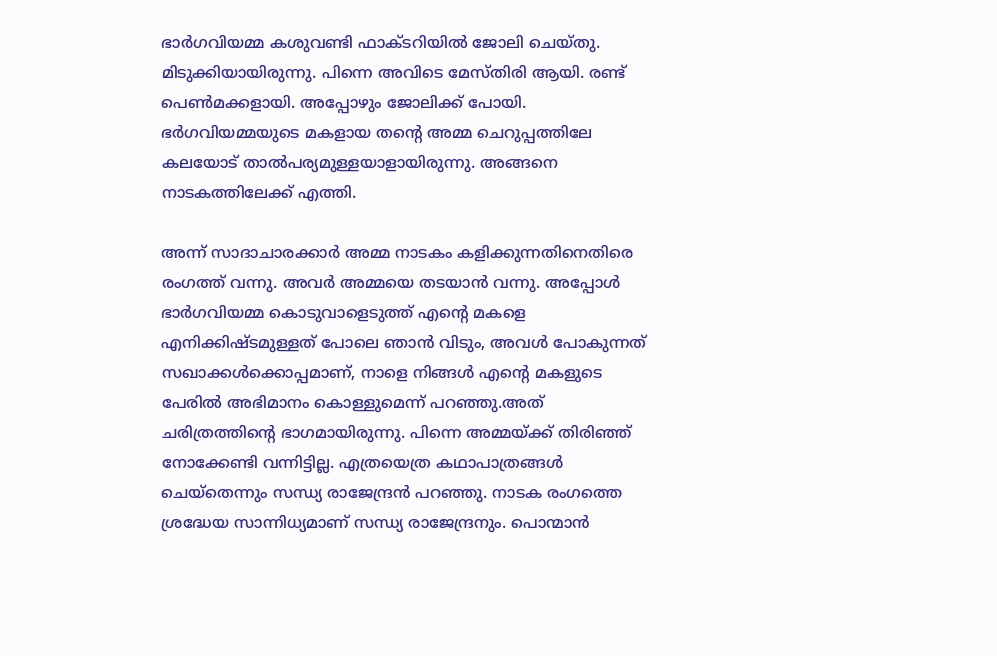ഭാർഗവിയമ്മ കശുവണ്ടി ഫാക്ടറിയിൽ ജോലി ചെയ്തു. മിടുക്കിയായിരുന്നു. പിന്നെ അവിടെ മേസ്തിരി ആയി. രണ്ട് പെൺമക്കളായി. അപ്പോഴും ജോലിക്ക് പോയി. ഭർഗവിയമ്മയുടെ മകളായ തന്റെ അമ്മ ചെറുപ്പത്തിലേ കലയോട് താൽപര്യമുള്ളയാളായിരുന്നു. അങ്ങനെ നാടകത്തിലേക്ക് എത്തി.

അന്ന് സാദാചാരക്കാർ അമ്മ നാട‌കം കളിക്കുന്നതിനെതിരെ രംഗത്ത് വന്നു. അവർ അമ്മയെ തടയാൻ വന്നു. അപ്പോൾ ഭാർഗവിയമ്മ കൊടുവാളെടുത്ത് എന്റെ മകളെ എനിക്കിഷ്ടമുള്ളത് പോലെ ഞാൻ വിടും, അവൾ പോകുന്നത് സഖാക്കൾക്കൊപ്പമാണ്, നാളെ നിങ്ങൾ എന്റെ മകളുടെ പേരിൽ അഭിമാനം കൊള്ളുമെന്ന് പറഞ്ഞു.അത് ചരിത്രത്തിന്റെ ഭാഗമായിരുന്നു. പിന്നെ അമ്മയ്ക്ക് തിരിഞ്ഞ് നോക്കേണ്ടി വന്നിട്ടില്ല. എത്രയെത്ര കഥാപാത്രങ്ങൾ ചെയ്തെന്നും സന്ധ്യ രാജേന്ദ്രൻ പറഞ്ഞു. നാടക രംഗത്തെ ശ്രദ്ധേയ സാന്നിധ്യമാണ് സന്ധ്യ രാജേന്ദ്രനും. പൊന്മാൻ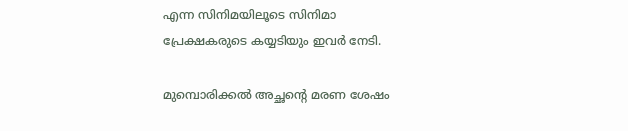എന്ന സിനിമയിലൂടെ സിനിമാ പ്രേക്ഷകരുടെ കയ്യടിയും ഇവർ നേടി.

മുമ്പൊരിക്കൽ അച്ഛന്റെ മരണ ശേഷം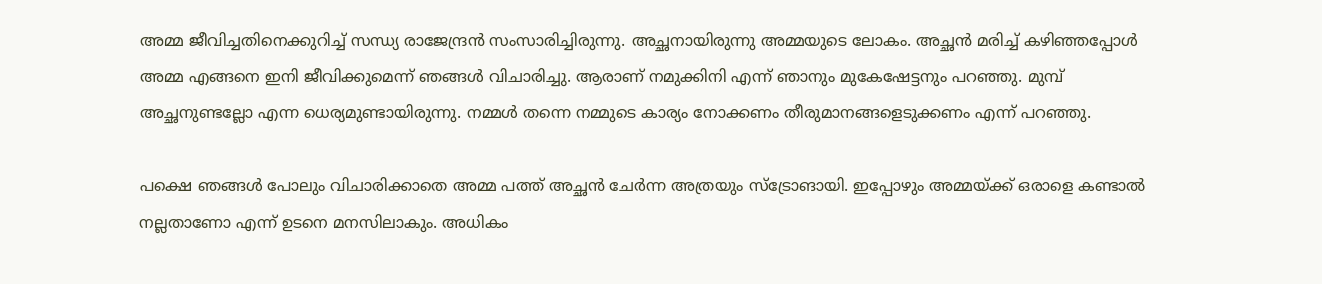അമ്മ ജീവിച്ചതിനെക്കുറിച്ച് സന്ധ്യ രാജേന്ദ്രൻ സംസാരിച്ചിരുന്നു. അച്ഛനായിരുന്നു അമ്മയുടെ ലോകം. അച്ഛൻ മരിച്ച് കഴിഞ്ഞപ്പോൾ അമ്മ എങ്ങനെ ഇനി ജീവിക്കുമെന്ന് ഞങ്ങൾ വിചാരിച്ചു. ആരാണ് നമുക്കിനി എന്ന് ഞാനും മുകേഷേട്ടനും പറഞ്ഞു. മുമ്പ് അച്ഛനുണ്ടല്ലോ എന്ന ധെര്യമുണ്ടായിരുന്നു. നമ്മൾ തന്നെ നമ്മുടെ കാര്യം നോക്കണം തീരുമാനങ്ങളെടുക്കണം എന്ന് പറഞ്ഞു.

പക്ഷെ ഞങ്ങൾ പോലും വിചാരിക്കാതെ അമ്മ പത്ത് അച്ഛൻ ചേർന്ന അത്രയും സ്ട്രോങായി. ഇപ്പോഴും അമ്മയ്ക്ക് ഒരാളെ കണ്ടാൽ നല്ലതാണോ എന്ന് ഉടനെ മനസിലാകും. അധികം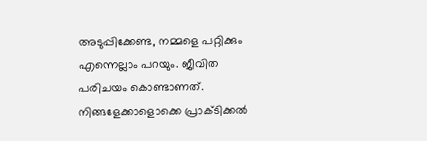അടുപ്പിക്കേണ്ട, നമ്മളെ പറ്റിക്കും എന്നെല്ലാം പറയും. ജീവിത പരിചയം കൊണ്ടാണത്. നിങ്ങളേക്കാളൊക്കെ പ്രാക്ടിക്കൽ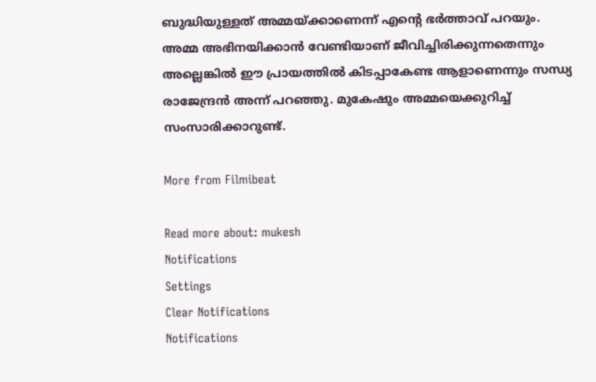ബുദ്ധിയുള്ളത് അമ്മയ്ക്കാണെന്ന് എന്റെ ഭർത്താവ് പറയും. അമ്മ അഭിനയിക്കാൻ വേണ്ടിയാണ് ജീവിച്ചിരിക്കുന്നതെന്നും അല്ലെങ്കിൽ ഈ പ്രായത്തിൽ കിടപ്പാകേണ്ട ആളാണെന്നും സന്ധ്യ രാജേന്ദ്രൻ അന്ന് പറഞ്ഞു. മുകേഷും അമ്മയെക്കുറിച്ച് സംസാരിക്കാറുണ്ട്.

More from Filmibeat

Read more about: mukesh
Notifications
Settings
Clear Notifications
Notifications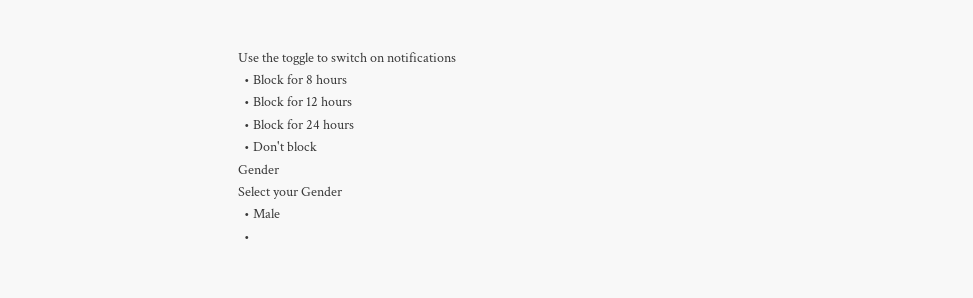Use the toggle to switch on notifications
  • Block for 8 hours
  • Block for 12 hours
  • Block for 24 hours
  • Don't block
Gender
Select your Gender
  • Male
  •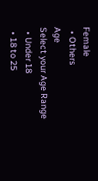Female
  • Others
Age
Select your Age Range
  • Under 18
  • 18 to 25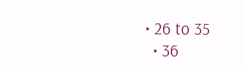• 26 to 35
  • 36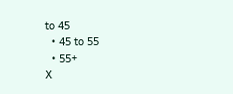to 45
  • 45 to 55
  • 55+
X